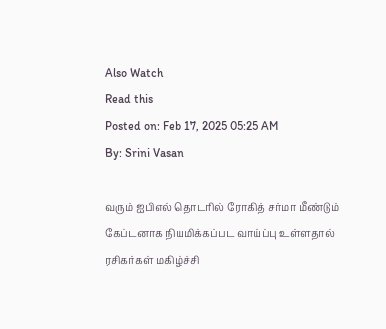Also Watch
Read this
Posted on: Feb 17, 2025 05:25 AM
By: Srini Vasan

வரும் ஐபிஎல் தொடரில் ரோகித் சர்மா மீண்டும் கேப்டனாக நியமிக்கப்பட வாய்ப்பு உள்ளதால் ரசிகர்கள் மகிழ்ச்சி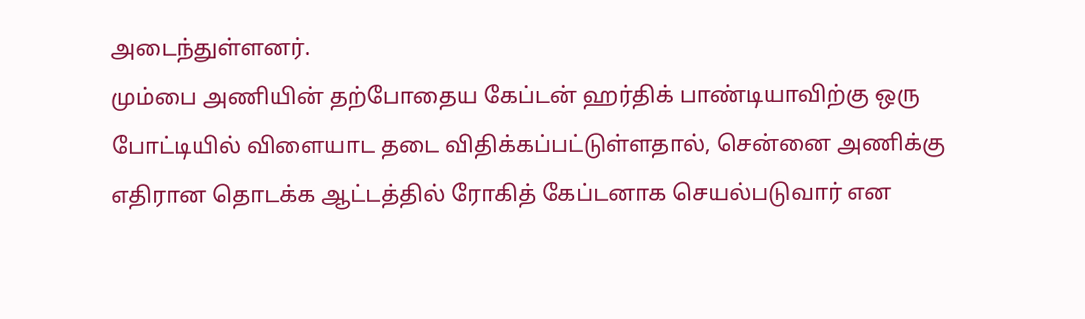அடைந்துள்ளனர்.
மும்பை அணியின் தற்போதைய கேப்டன் ஹர்திக் பாண்டியாவிற்கு ஒரு போட்டியில் விளையாட தடை விதிக்கப்பட்டுள்ளதால், சென்னை அணிக்கு எதிரான தொடக்க ஆட்டத்தில் ரோகித் கேப்டனாக செயல்படுவார் என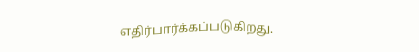எதிர்பார்க்கப்படுகிறது.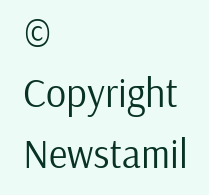© Copyright Newstamil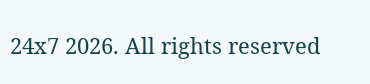24x7 2026. All rights reserved